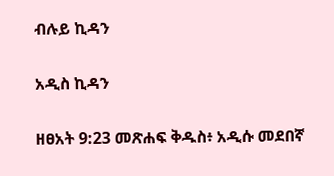ብሉይ ኪዳን

አዲስ ኪዳን

ዘፀአት 9:23 መጽሐፍ ቅዱስ፥ አዲሱ መደበኛ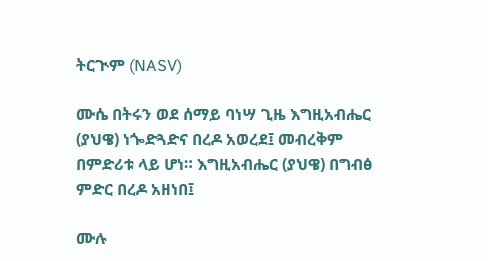ትርጒም (NASV)

ሙሴ በትሩን ወደ ሰማይ ባነሣ ጊዜ እግዚአብሔር (ያህዌ) ነጐድጓድና በረዶ አወረደ፤ መብረቅም በምድሪቱ ላይ ሆነ። እግዚአብሔር (ያህዌ) በግብፅ ምድር በረዶ አዘነበ፤

ሙሉ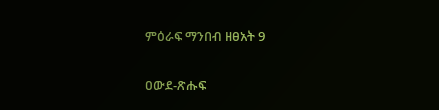ምዕራፍ ማንበብ ዘፀአት 9

ዐውደ-ጽሑፍ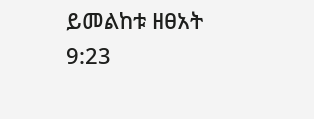ይመልከቱ ዘፀአት 9:23